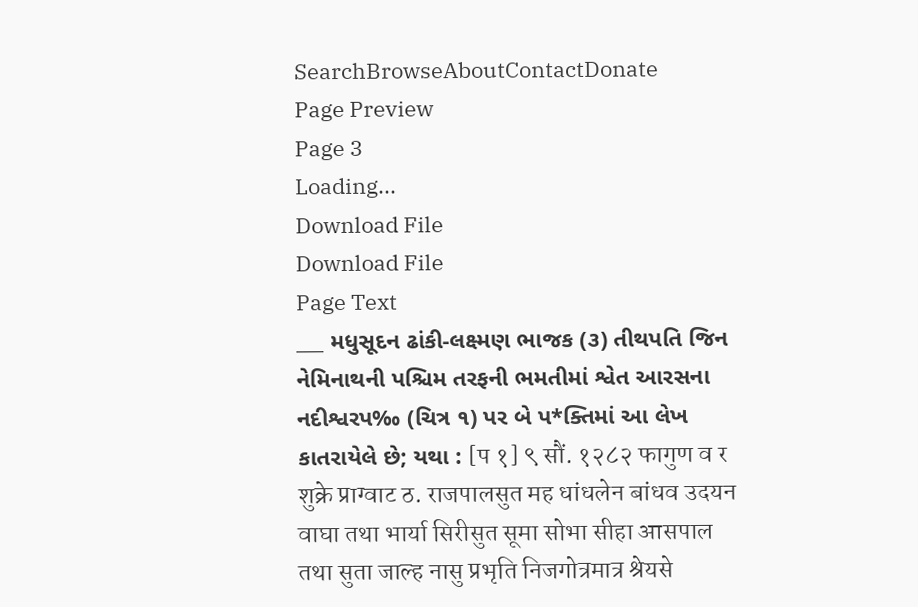SearchBrowseAboutContactDonate
Page Preview
Page 3
Loading...
Download File
Download File
Page Text
___ મધુસૂદન ઢાંકી-લક્ષ્મણ ભાજક (૩) તીથપતિ જિન નેમિનાથની પશ્ચિમ તરફની ભમતીમાં શ્વેત આરસના નદીશ્વરપ‰ (ચિત્ર ૧) પર બે પ*ક્તિમાં આ લેખ કાતરાયેલે છે; યથા : [प १] ९ सौं. १२८२ फागुण व र शुक्रे प्राग्वाट ठ. राजपालसुत मह धांधलेन बांधव उदयन वाघा तथा भार्या सिरीसुत सूमा सोभा सीहा आसपाल तथा सुता जाल्ह नासु प्रभृति निजगोत्रमात्र श्रेयसे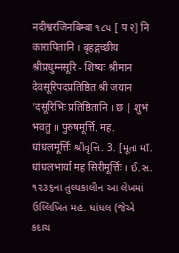नदीश्वरजिनबिम्बा ૧૮૫ [ प २] नि कारापितानि । बृहद्गच्छीय श्रीप्रधुम्नसूरि - शिष्यः श्रीमान देवसूरिपदप्रतिष्ठित श्री जयान 'दसूरिभिः प्रतिष्ठितानि । छ | शुभं भवतु ॥ पुरुषमूर्त्ति. मह. धांधलमूर्त्तिः શ્રીવૃત્તિ. 3. [મૂતા માઁ. धांधलभार्या मह सिरीमूर्त्तिः । ઈ.સ. ૧૨૩૬ના તુલ્યકાલીન આ લેખમાં ઉલ્લિખિત મહ. ધાંધલ (જેએ કદાચ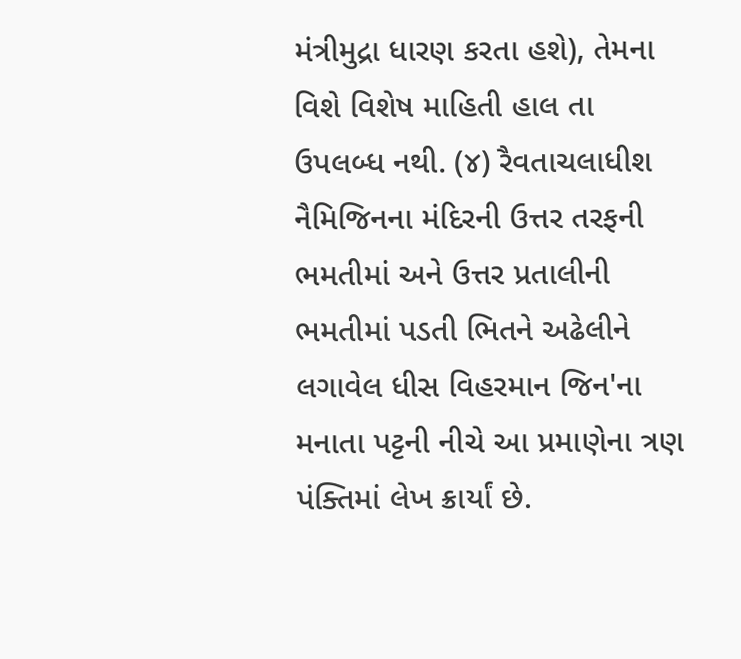મંત્રીમુદ્રા ધારણ કરતા હશે), તેમના વિશે વિશેષ માહિતી હાલ તા ઉપલબ્ધ નથી. (૪) રૈવતાચલાધીશ નૈમિજિનના મંદિરની ઉત્તર તરફની ભમતીમાં અને ઉત્તર પ્રતાલીની ભમતીમાં પડતી ભિતને અઢેલીને લગાવેલ ધીસ વિહરમાન જિન'ના મનાતા પટ્ટની નીચે આ પ્રમાણેના ત્રણ પંક્તિમાં લેખ ક્રાર્યાં છે.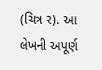(ચિત્ર ર). આ લેખની અપૂર્ણ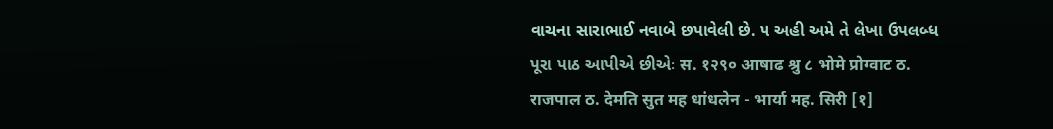વાચના સારાભાઈ નવાબે છપાવેલી છે. ૫ અહી અમે તે લેખા ઉપલબ્ધ પૂરા પાઠ આપીએ છીએઃ स. १२९० आषाढ श्रु ८ भोमे प्रोग्वाट ठ. राजपाल ठ. देमति सुत मह धांधलेन - भार्या मह. सिरी [१]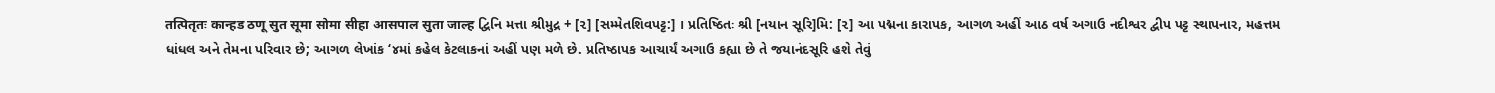तत्पितृतः कान्हड ठणू सुत सूमा सोमा सीहा आसपाल सुता जाल्ह દ્વિનિ મત્તા શ્રીમુદ્ર + [૨] [સમ્મેતશિવપટ્ટ:] । પ્રતિષ્ઠિતઃ શ્રી [નયાન સૂરિ]મિ: [૨] આ પદ્મના કારાપક, આગળ અહીં આઠ વર્ષ અગાઉ નદીશ્વર દ્વીપ પટ્ટ સ્થાપનાર, મહત્તમ ધાંધલ અને તેમના પરિવાર છે; આગળ લેખાંક ‘૪માં કહેલ કેટલાકનાં અહીં પણ મળે છે. પ્રતિષ્ઠાપક આચાર્યં અગાઉ કહ્યા છે તે જયાનંદસૂરિ હશે તેવું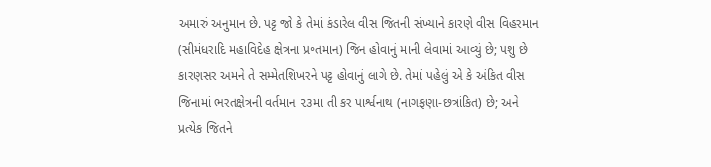અમારું અનુમાન છે. પટ્ટ જો કે તેમાં કંડારેલ વીસ જિતની સંખ્યાને કારણે વીસ વિહરમાન (સીમંધરાદિ મહાવિદેહ ક્ષેત્રના પ્ર॰તમાન) જિન હોવાનું માની લેવામાં આવ્યું છે; પશુ છે કારણસર અમને તે સમ્મેતશિખરને પટ્ટ હોવાનું લાગે છે. તેમાં પહેલું એ કે અંકિત વીસ જિનામાં ભરતક્ષેત્રની વર્તમાન ૨૩મા તી કર પાર્શ્વનાથ (નાગફણા-છત્રાંકિત) છે; અને પ્રત્યેક જિતને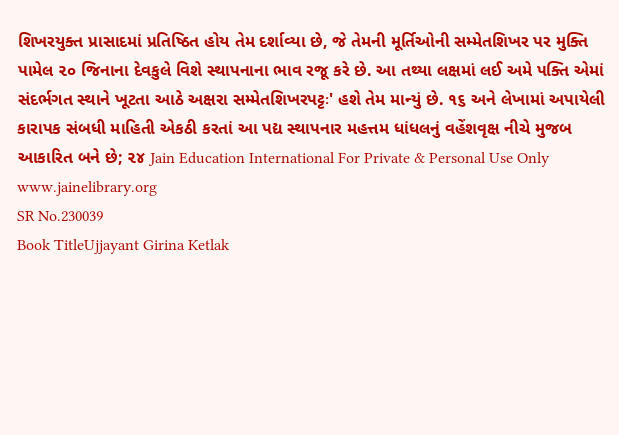શિખરયુક્ત પ્રાસાદમાં પ્રતિષ્ઠિત હોય તેમ દર્શાવ્યા છે, જે તેમની મૂર્તિઓની સમ્મેતશિખર પર મુક્તિ પામેલ ૨૦ જિનાના દેવકુલે વિશે સ્થાપનાના ભાવ રજૂ કરે છે. આ તથ્યા લક્ષમાં લઈ અમે પક્તિ એમાં સંદર્ભગત સ્થાને ખૂટતા આઠે અક્ષરા સમ્મેતશિખરપટ્ટઃ' હશે તેમ માન્યું છે. ૧૬ અને લેખામાં અપાયેલી કારાપક સંબધી માહિતી એકઠી કરતાં આ પદ્ય સ્થાપનાર મહત્તમ ધાંધલનું વહેંશવૃક્ષ નીચે મુજબ આકારિત બને છે; ૨૪ Jain Education International For Private & Personal Use Only www.jainelibrary.org
SR No.230039
Book TitleUjjayant Girina Ketlak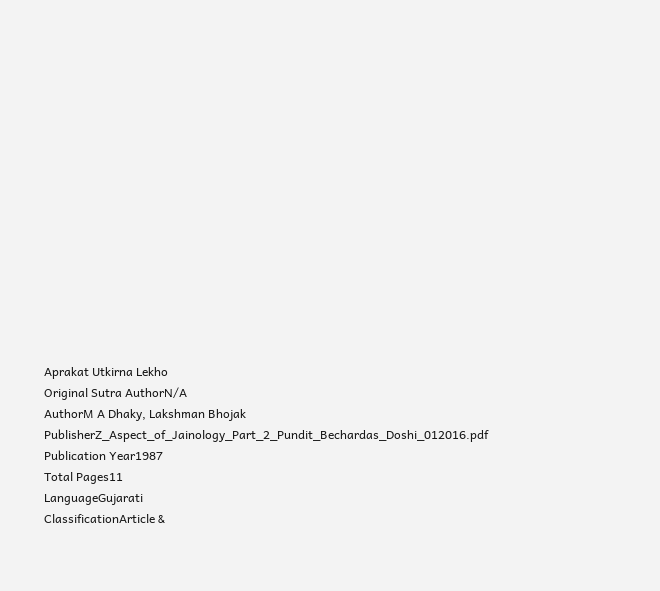Aprakat Utkirna Lekho
Original Sutra AuthorN/A
AuthorM A Dhaky, Lakshman Bhojak
PublisherZ_Aspect_of_Jainology_Part_2_Pundit_Bechardas_Doshi_012016.pdf
Publication Year1987
Total Pages11
LanguageGujarati
ClassificationArticle &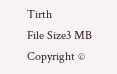Tirth
File Size3 MB
Copyright ©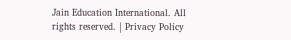Jain Education International. All rights reserved. | Privacy Policy